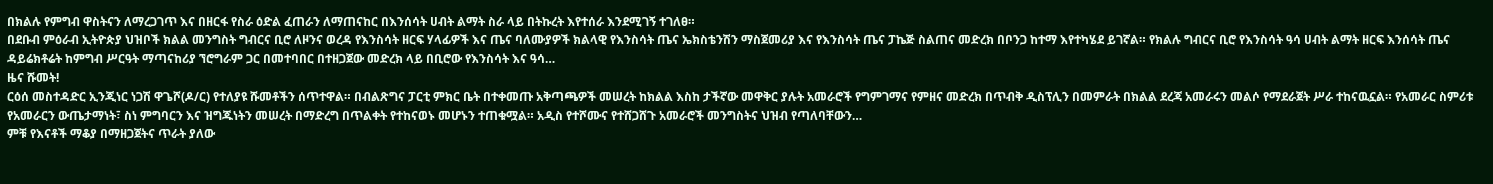በክልሉ የምግብ ዋስትናን ለማረጋገጥ እና በዘርፋ የስራ ዕድል ፈጠራን ለማጠናከር በእንሰሳት ሀብት ልማት ስራ ላይ በትኩረት እየተሰራ እንደሚገኝ ተገለፀ።
በደቡብ ምዕራብ ኢትዮጵያ ህዝቦች ክልል መንግስት ግብርና ቢሮ ለዞንና ወረዳ የእንስሳት ዘርፍ ሃላፊዎች እና ጤና ባለሙያዎች ክልላዊ የእንስሳት ጤና ኤክስቴንሽን ማስጀመሪያ እና የእንስሳት ጤና ፓኬጅ ስልጠና መድረክ በቦንጋ ከተማ እየተካሄደ ይገኛል። የክልሉ ግብርና ቢሮ የእንስሳት ዓሳ ሀብት ልማት ዘርፍ እንሰሳት ጤና ዳይሬክቶሬት ከምግብ ሥርዓት ማጣናከሪያ ኘሮግራም ጋር በመተባበር በተዘጋጀው መድረክ ላይ በቢሮው የእንስሳት እና ዓሳ…
ዜና ሹመት!
ርዕሰ መስተዳድር ኢንጂነር ነጋሽ ዋጌሾ(ዶ/ር) የተለያዩ ሹመቶችን ሰጥተዋል። በብልጽግና ፓርቲ ምክር ቤት በተቀመጡ አቅጣጫዎች መሠረት ከክልል እስከ ታችኛው መዋቅር ያሉት አመራሮች የግምገማና የምዘና መድረክ በጥብቅ ዲስፕሊን በመምራት በክልል ደረጃ አመራሩን መልሶ የማደራጀት ሥራ ተከናዉኗል። የአመራር ስምሪቱ የአመራርን ውጤታማነት፣ ስነ ምግባርን እና ዝግጁነትን መሠረት በማድረግ በጥልቀት የተከናወኑ መሆኑን ተጠቁሟል። አዲስ የተሾሙና የተሸጋሸጉ አመራሮች መንግስትና ህዝብ የጣለባቸውን…
ምቹ የእናቶች ማቆያ በማዘጋጀትና ጥራት ያለው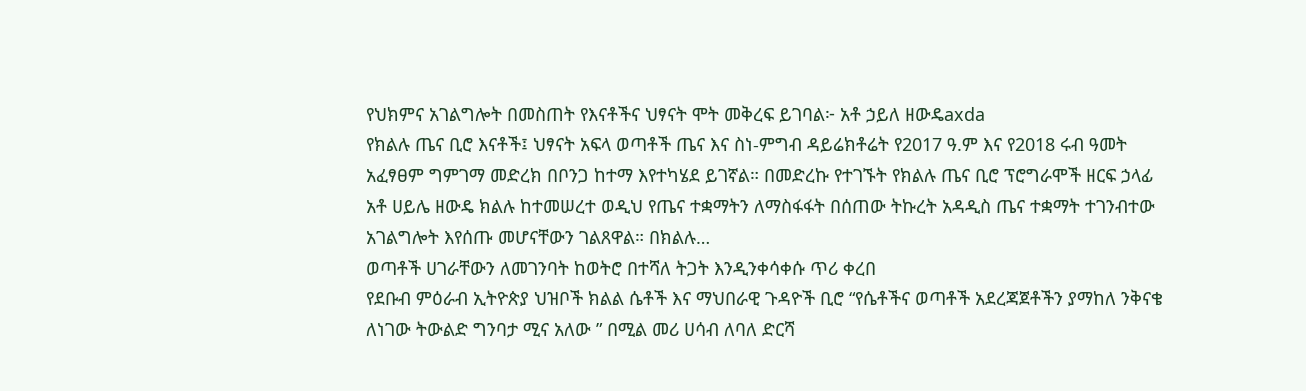የህክምና አገልግሎት በመስጠት የእናቶችና ህፃናት ሞት መቅረፍ ይገባል፦ አቶ ኃይለ ዘውዴaxda
የክልሉ ጤና ቢሮ እናቶች፤ ህፃናት አፍላ ወጣቶች ጤና እና ስነ-ምግብ ዳይሬክቶሬት የ2017 ዓ.ም እና የ2018 ሩብ ዓመት አፈፃፀም ግምገማ መድረክ በቦንጋ ከተማ እየተካሄደ ይገኛል። በመድረኩ የተገኙት የክልሉ ጤና ቢሮ ፕሮግራሞች ዘርፍ ኃላፊ አቶ ሀይሌ ዘውዴ ክልሉ ከተመሠረተ ወዲህ የጤና ተቋማትን ለማስፋፋት በሰጠው ትኩረት አዳዲስ ጤና ተቋማት ተገንብተው አገልግሎት እየሰጡ መሆናቸውን ገልጸዋል። በክልሉ…
ወጣቶች ሀገራቸውን ለመገንባት ከወትሮ በተሻለ ትጋት እንዲንቀሳቀሱ ጥሪ ቀረበ
የደቡብ ምዕራብ ኢትዮጵያ ህዝቦች ክልል ሴቶች እና ማህበራዊ ጉዳዮች ቢሮ “የሴቶችና ወጣቶች አደረጃጀቶችን ያማከለ ንቅናቄ ለነገው ትውልድ ግንባታ ሚና አለው ” በሚል መሪ ሀሳብ ለባለ ድርሻ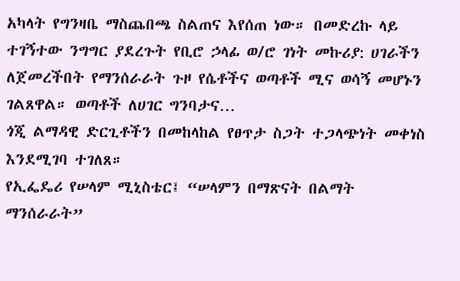አካላት የግንዛቤ ማስጨበጫ ስልጠና እየሰጠ ነው። በመድረኩ ላይ ተገኝተው ንግግር ያደረጉት የቢሮ ኃላፊ ወ/ሮ ገነት መኩሪያ: ሀገራችን ለጀመረችበት የማንሰራራት ጉዞ የሴቶችና ወጣቶች ሚና ወሳኝ መሆኑን ገልጸዋል። ወጣቶች ለሀገር ግንባታና…
ጎጂ ልማዳዊ ድርጊቶችን በመከላከል የፀጥታ ስጋት ተጋላጭነት መቀነስ እንደሚገባ ተገለጸ።
የኢፌዴሪ የሠላም ሚኒስቴር፤ “ሠላምን በማጽናት በልማት ማንሰራራት”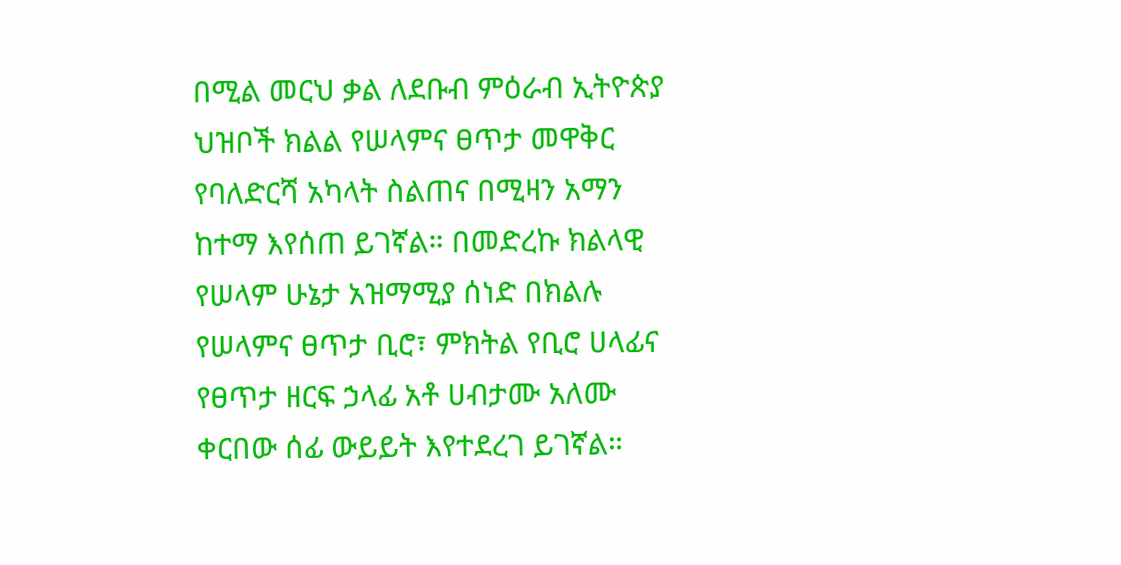በሚል መርህ ቃል ለደቡብ ምዕራብ ኢትዮጵያ ህዝቦች ክልል የሠላምና ፀጥታ መዋቅር የባለድርሻ አካላት ስልጠና በሚዛን አማን ከተማ እየሰጠ ይገኛል። በመድረኩ ክልላዊ የሠላም ሁኔታ አዝማሚያ ሰነድ በክልሉ የሠላምና ፀጥታ ቢሮ፣ ምክትል የቢሮ ሀላፊና የፀጥታ ዘርፍ ኃላፊ አቶ ሀብታሙ አለሙ ቀርበው ሰፊ ውይይት እየተደረገ ይገኛል።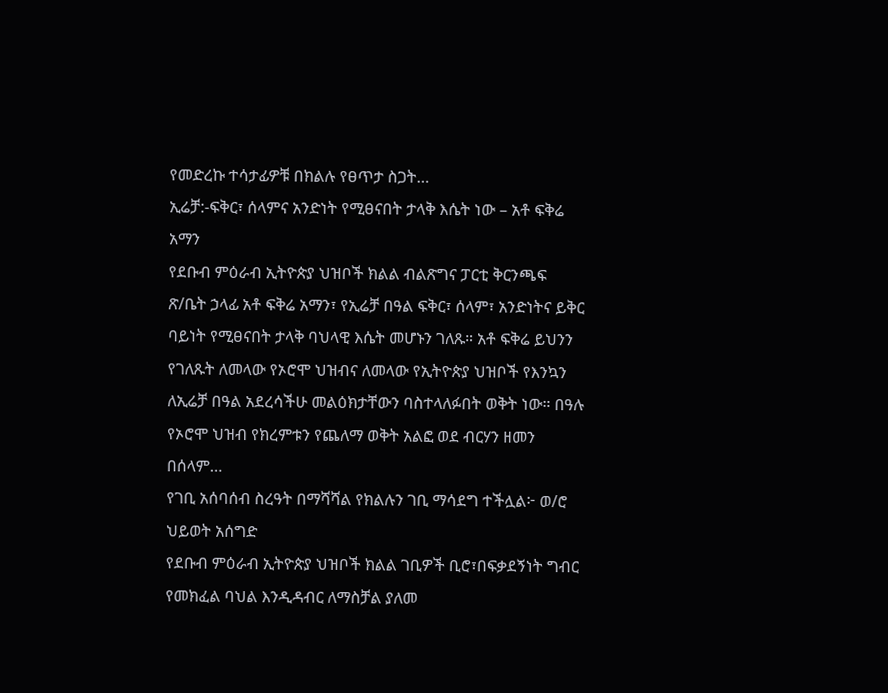የመድረኩ ተሳታፊዎቹ በክልሉ የፀጥታ ስጋት…
ኢሬቻ:-ፍቅር፣ ሰላምና አንድነት የሚፀናበት ታላቅ እሴት ነው – አቶ ፍቅሬ አማን
የደቡብ ምዕራብ ኢትዮጵያ ህዝቦች ክልል ብልጽግና ፓርቲ ቅርንጫፍ ጽ/ቤት ኃላፊ አቶ ፍቅሬ አማን፣ የኢሬቻ በዓል ፍቅር፣ ሰላም፣ አንድነትና ይቅር ባይነት የሚፀናበት ታላቅ ባህላዊ እሴት መሆኑን ገለጹ። አቶ ፍቅሬ ይህንን የገለጹት ለመላው የኦሮሞ ህዝብና ለመላው የኢትዮጵያ ህዝቦች የእንኳን ለኢሬቻ በዓል አደረሳችሁ መልዕክታቸውን ባስተላለፉበት ወቅት ነው። በዓሉ የኦሮሞ ህዝብ የክረምቱን የጨለማ ወቅት አልፎ ወደ ብርሃን ዘመን በሰላም…
የገቢ አሰባሰብ ስረዓት በማሻሻል የክልሉን ገቢ ማሳደግ ተችሏል፦ ወ/ሮ ህይወት አሰግድ
የደቡብ ምዕራብ ኢትዮጵያ ህዝቦች ክልል ገቢዎች ቢሮ፣በፍቃደኝነት ግብር የመክፈል ባህል እንዲዳብር ለማስቻል ያለመ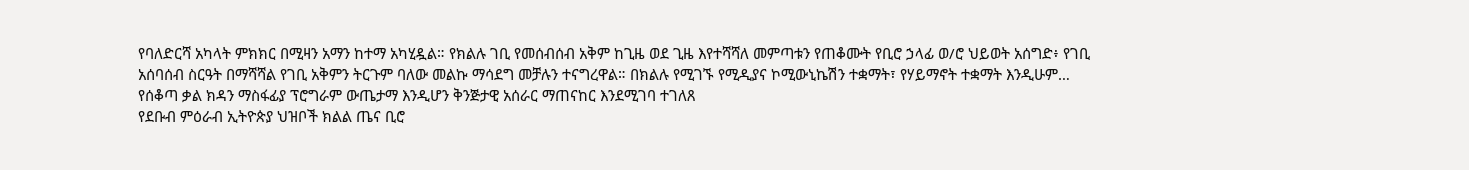የባለድርሻ አካላት ምክክር በሚዛን አማን ከተማ አካሂዷል። የክልሉ ገቢ የመሰብሰብ አቅም ከጊዜ ወደ ጊዜ እየተሻሻለ መምጣቱን የጠቆሙት የቢሮ ኃላፊ ወ/ሮ ህይወት አሰግድ፥ የገቢ አሰባሰብ ስርዓት በማሻሻል የገቢ አቅምን ትርጉም ባለው መልኩ ማሳደግ መቻሉን ተናግረዋል። በክልሉ የሚገኙ የሚዲያና ኮሚውኒኬሽን ተቋማት፣ የሃይማኖት ተቋማት እንዲሁም…
የሰቆጣ ቃል ክዳን ማስፋፊያ ፕሮግራም ውጤታማ እንዲሆን ቅንጅታዊ አሰራር ማጠናከር እንደሚገባ ተገለጸ
የደቡብ ምዕራብ ኢትዮጵያ ህዝቦች ክልል ጤና ቢሮ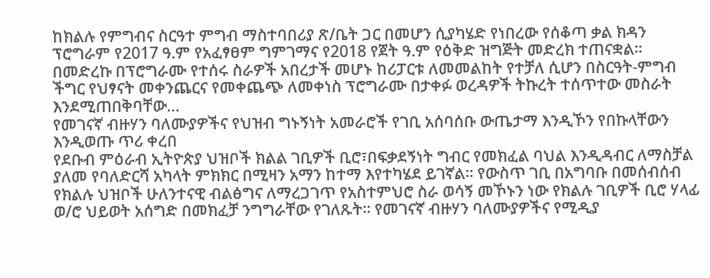ከክልሉ የምግብና ስርዓተ ምግብ ማስተባበሪያ ጽ/ቤት ጋር በመሆን ሲያካሄድ የነበረው የሰቆጣ ቃል ክዳን ፕሮግራም የ2017 ዓ.ም የአፈፃፀም ግምገማና የ2018 የጀት ዓ.ም የዕቅድ ዝግጅት መድረክ ተጠናቋል፡፡ በመድረኩ በፕሮግራሙ የተሰሩ ስራዎች አበረታች መሆኑ ከሪፓርቱ ለመመልከት የተቻለ ሲሆን በስርዓት-ምግብ ችግር የህፃናት መቀንጨርና የመቀጨጭ ለመቀነስ ፕሮግራሙ በታቀፉ ወረዳዎች ትኩረት ተሰጥተው መስራት እንደሚጠበቅባቸው…
የመገናኛ ብዙሃን ባለሙያዎችና የህዝብ ግኑኝነት አመራሮች የገቢ አሰባሰቡ ውጤታማ እንዲኾን የበኩላቸውን እንዲወጡ ጥሪ ቀረበ
የደቡብ ምዕራብ ኢትዮጵያ ህዝቦች ክልል ገቢዎች ቢሮ፣በፍቃደኝነት ግብር የመክፈል ባህል እንዲዳብር ለማስቻል ያለመ የባለድርሻ አካላት ምክክር በሚዛን አማን ከተማ እየተካሄደ ይገኛል። የውስጥ ገቢ በአግባቡ በመሰብሰብ የክልሉ ህዝቦች ሁለንተናዊ ብልፅግና ለማረጋገጥ የአስተምህሮ ስራ ወሳኝ መኾኑን ነው የክልሉ ገቢዎች ቢሮ ሃላፊ ወ/ሮ ህይወት አሰግድ በመክፈቻ ንግግራቸው የገለጹት። የመገናኛ ብዙሃን ባለሙያዎችና የሚዲያ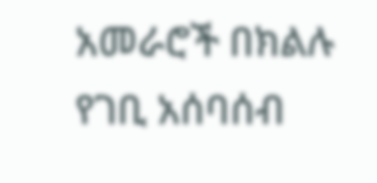አመራሮች በክልሉ የገቢ አሰባሰብ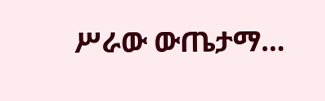ሥራው ውጤታማ…